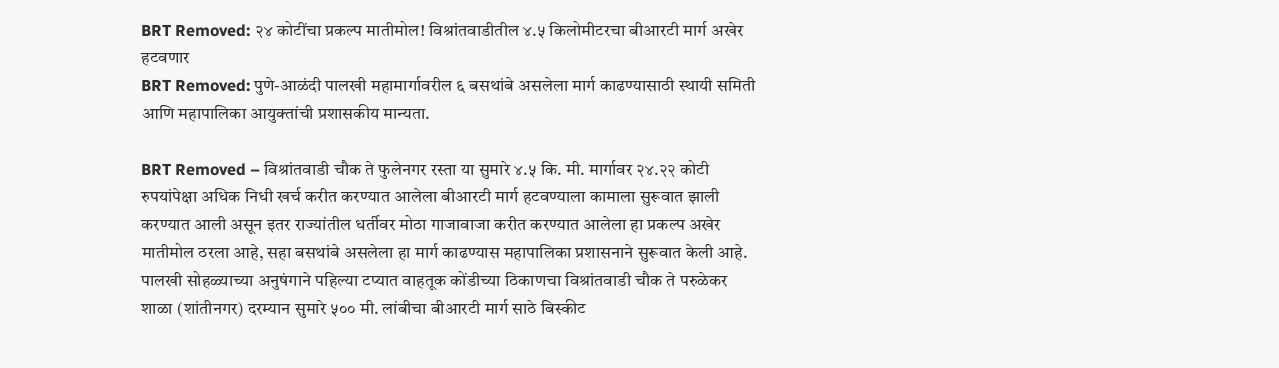BRT Removed: २४ कोटींचा प्रकल्प मातीमोल! विश्रांतवाडीतील ४.५ किलोमीटरचा बीआरटी मार्ग अखेर हटवणार
BRT Removed: पुणे-आळंदी पालखी महामार्गावरील ६ बसथांबे असलेला मार्ग काढण्यासाठी स्थायी समिती आणि महापालिका आयुक्तांची प्रशासकीय मान्यता.

BRT Removed – विश्रांतवाडी चौक ते फुलेनगर रस्ता या सुमारे ४.५ कि. मी. मार्गावर २४.२२ कोटी रुपयांपेक्षा अधिक निधी खर्च करीत करण्यात आलेला बीआरटी मार्ग हटवण्याला कामाला सुरूवात झाली करण्यात आली असून इतर राज्यांतील धर्तीवर मोठा गाजावाजा करीत करण्यात आलेला हा प्रकल्प अखेर मातीमोल ठरला आहे, सहा बसथांबे असलेला हा मार्ग काढण्यास महापालिका प्रशासनाने सुरूवात केली आहे.
पालखी सोहळ्याच्या अनुषंगाने पहिल्या टप्यात वाहतूक कोंडीच्या ठिकाणचा विश्रांतवाडी चौक ते परुळेकर शाळा (शांतीनगर) दरम्यान सुमारे ५०० मी. लांबीचा बीआरटी मार्ग साठे बिस्कीट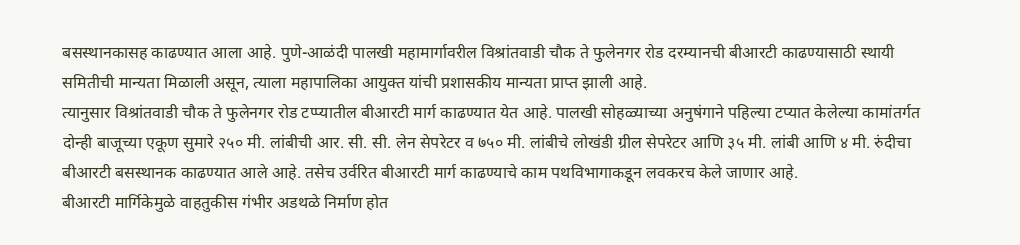बसस्थानकासह काढण्यात आला आहे. पुणे-आळंदी पालखी महामार्गावरील विश्रांतवाडी चौक ते फुलेनगर रोड दरम्यानची बीआरटी काढण्यासाठी स्थायी समितीची मान्यता मिळाली असून, त्याला महापालिका आयुक्त यांची प्रशासकीय मान्यता प्राप्त झाली आहे.
त्यानुसार विश्रांतवाडी चौक ते फुलेनगर रोड टप्प्यातील बीआरटी मार्ग काढण्यात येत आहे. पालखी सोहळ्याच्या अनुषंगाने पहिल्या टप्यात केलेल्या कामांतर्गत दोन्ही बाजूच्या एकूण सुमारे २५० मी. लांबीची आर. सी. सी. लेन सेपरेटर व ७५० मी. लांबीचे लोखंडी ग्रील सेपरेटर आणि ३५ मी. लांबी आणि ४ मी. रुंदीचा बीआरटी बसस्थानक काढण्यात आले आहे. तसेच उर्वरित बीआरटी मार्ग काढण्याचे काम पथविभागाकडून लवकरच केले जाणार आहे.
बीआरटी मार्गिकेमुळे वाहतुकीस गंभीर अडथळे निर्माण होत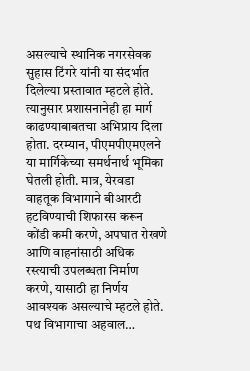असल्याचे स्थानिक नगरसेवक सुहास टिंगरे यांनी या संदर्भात दिलेल्या प्रस्तावात म्हटले होते. त्यानुसार प्रशासनानेही हा मार्ग काढण्याबाबतचा अभिप्राय दिला होता. दरम्यान, पीएमपीएमएलने या मार्गिकेच्या समर्थनार्थ भूमिका घेतली होती. मात्र, येरवडा वाहतूक विभागाने बीआरटी हटविण्याची शिफारस करून कोंडी कमी करणे, अपघात रोखणे आणि वाहनांसाठी अधिक रस्त्याची उपलब्धता निर्माण करणे, यासाठी हा निर्णय आवश्यक असल्याचे म्हटले होते.
पथ विभागाचा अहवाल…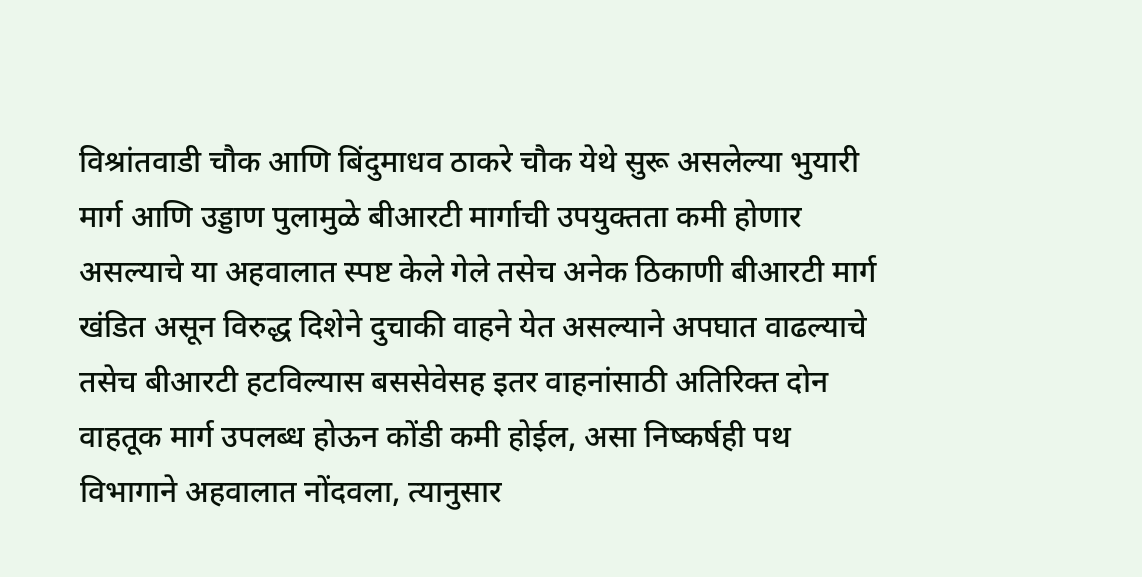विश्रांतवाडी चौक आणि बिंदुमाधव ठाकरे चौक येथे सुरू असलेल्या भुयारी मार्ग आणि उड्डाण पुलामुळे बीआरटी मार्गाची उपयुक्तता कमी होणार असल्याचे या अहवालात स्पष्ट केले गेले तसेच अनेक ठिकाणी बीआरटी मार्ग खंडित असून विरुद्ध दिशेने दुचाकी वाहने येत असल्याने अपघात वाढल्याचे तसेच बीआरटी हटविल्यास बससेवेसह इतर वाहनांसाठी अतिरिक्त दोन वाहतूक मार्ग उपलब्ध होऊन कोंडी कमी होईल, असा निष्कर्षही पथ विभागाने अहवालात नोंदवला, त्यानुसार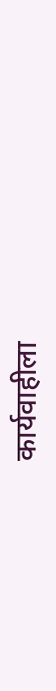कार्यवाहीला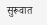सुरूवात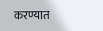करण्यात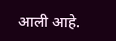आली आहे.